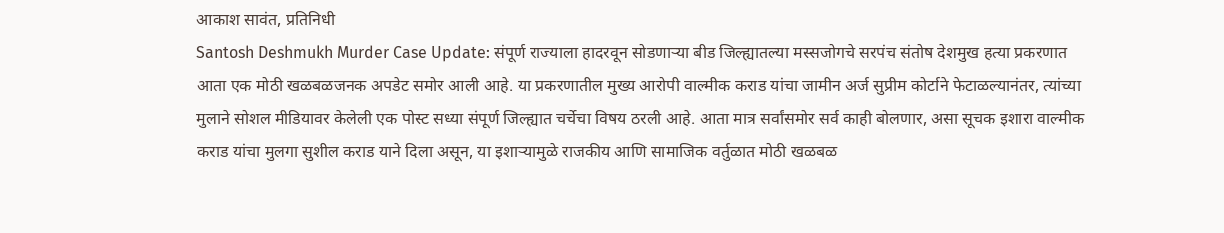आकाश सावंत, प्रतिनिधी
Santosh Deshmukh Murder Case Update: संपूर्ण राज्याला हादरवून सोडणाऱ्या बीड जिल्ह्यातल्या मस्सजोगचे सरपंच संतोष देशमुख हत्या प्रकरणात आता एक मोठी खळबळजनक अपडेट समोर आली आहे. या प्रकरणातील मुख्य आरोपी वाल्मीक कराड यांचा जामीन अर्ज सुप्रीम कोर्टाने फेटाळल्यानंतर, त्यांच्या मुलाने सोशल मीडियावर केलेली एक पोस्ट सध्या संपूर्ण जिल्ह्यात चर्चेचा विषय ठरली आहे. आता मात्र सर्वांसमोर सर्व काही बोलणार, असा सूचक इशारा वाल्मीक कराड यांचा मुलगा सुशील कराड याने दिला असून, या इशाऱ्यामुळे राजकीय आणि सामाजिक वर्तुळात मोठी खळबळ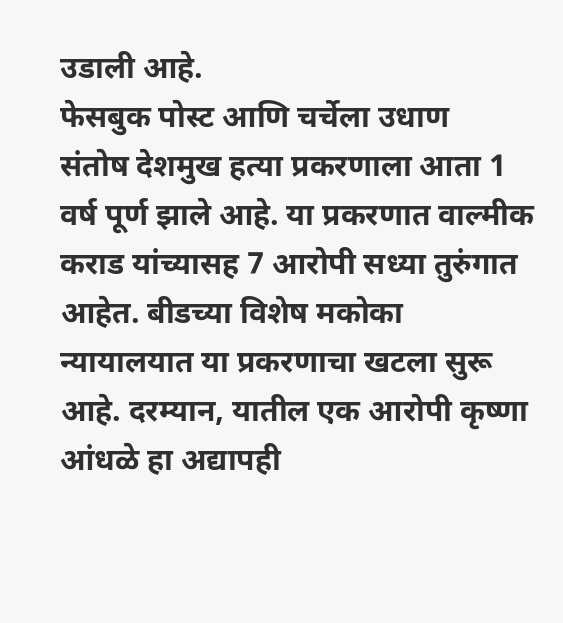उडाली आहे.
फेसबुक पोस्ट आणि चर्चेला उधाण
संतोष देशमुख हत्या प्रकरणाला आता 1 वर्ष पूर्ण झाले आहे. या प्रकरणात वाल्मीक कराड यांच्यासह 7 आरोपी सध्या तुरुंगात आहेत. बीडच्या विशेष मकोका न्यायालयात या प्रकरणाचा खटला सुरू आहे. दरम्यान, यातील एक आरोपी कृष्णा आंधळे हा अद्यापही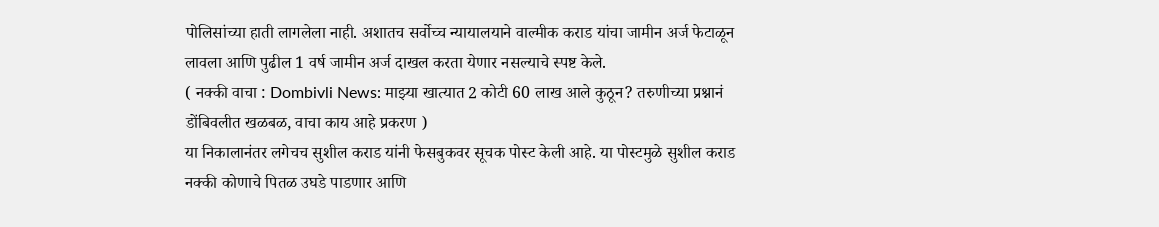पोलिसांच्या हाती लागलेला नाही. अशातच सर्वोच्च न्यायालयाने वाल्मीक कराड यांचा जामीन अर्ज फेटाळून लावला आणि पुढील 1 वर्ष जामीन अर्ज दाखल करता येणार नसल्याचे स्पष्ट केले.
( नक्की वाचा : Dombivli News: माझ्या खात्यात 2 कोटी 60 लाख आले कुठून? तरुणीच्या प्रश्नानं डोंबिवलीत खळबळ, वाचा काय आहे प्रकरण )
या निकालानंतर लगेचच सुशील कराड यांनी फेसबुकवर सूचक पोस्ट केली आहे. या पोस्टमुळे सुशील कराड नक्की कोणाचे पितळ उघडे पाडणार आणि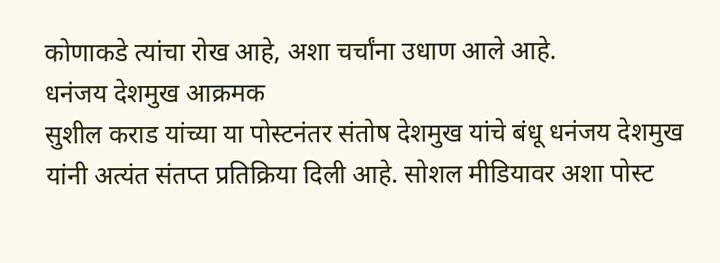कोणाकडे त्यांचा रोख आहे, अशा चर्चांना उधाण आले आहे.
धनंजय देशमुख आक्रमक
सुशील कराड यांच्या या पोस्टनंतर संतोष देशमुख यांचे बंधू धनंजय देशमुख यांनी अत्यंत संतप्त प्रतिक्रिया दिली आहे. सोशल मीडियावर अशा पोस्ट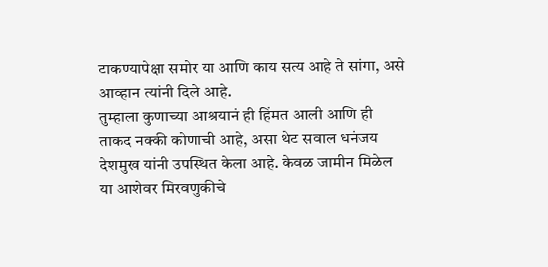टाकण्यापेक्षा समोर या आणि काय सत्य आहे ते सांगा, असे आव्हान त्यांनी दिले आहे.
तुम्हाला कुणाच्या आश्रयानं ही हिंमत आली आणि ही ताकद नक्की कोणाची आहे, असा थेट सवाल धनंजय देशमुख यांनी उपस्थित केला आहे. केवळ जामीन मिळेल या आशेवर मिरवणुकीचे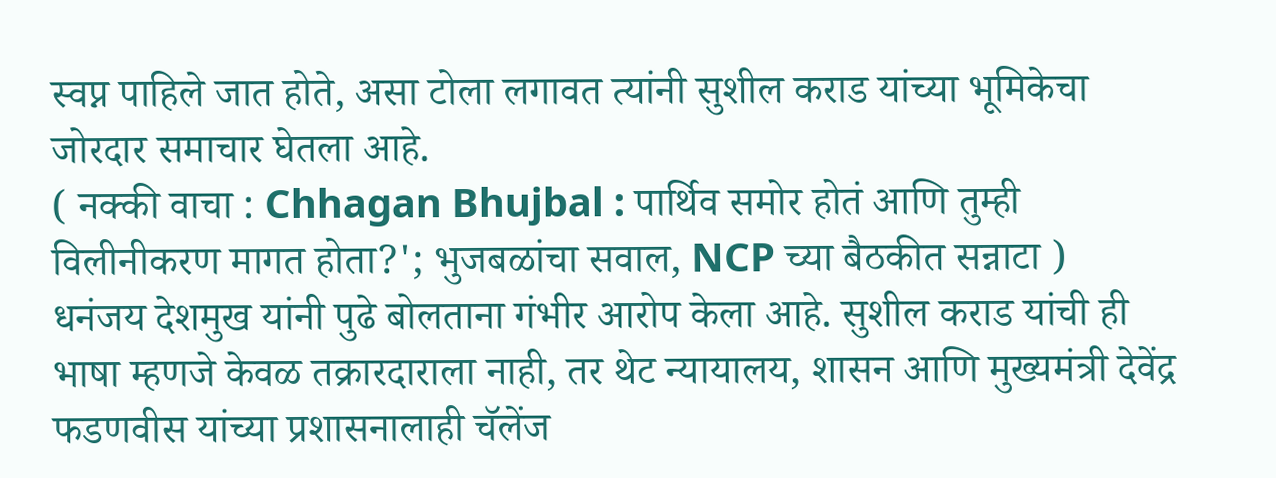स्वप्न पाहिले जात होते, असा टोला लगावत त्यांनी सुशील कराड यांच्या भूमिकेचा जोरदार समाचार घेतला आहे.
( नक्की वाचा : Chhagan Bhujbal : पार्थिव समोर होतं आणि तुम्ही विलीनीकरण मागत होता?'; भुजबळांचा सवाल, NCP च्या बैठकीत सन्नाटा )
धनंजय देशमुख यांनी पुढे बोलताना गंभीर आरोप केला आहे. सुशील कराड यांची ही भाषा म्हणजे केवळ तक्रारदाराला नाही, तर थेट न्यायालय, शासन आणि मुख्यमंत्री देवेंद्र फडणवीस यांच्या प्रशासनालाही चॅलेंज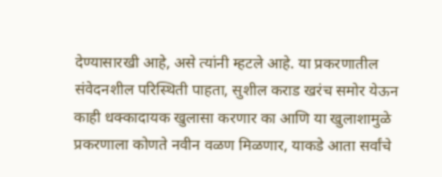देण्यासारखी आहे, असे त्यांनी म्हटले आहे. या प्रकरणातील संवेदनशील परिस्थिती पाहता, सुशील कराड खरंच समोर येऊन काही धक्कादायक खुलासा करणार का आणि या खुलाशामुळे प्रकरणाला कोणते नवीन वळण मिळणार, याकडे आता सर्वांचे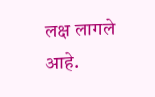लक्ष लागले आहे.